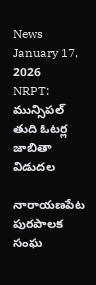News January 17, 2026
NRPT: మున్సిపల్ తుది ఓటర్ల జాబితా విడుదల

నారాయణపేట పురపాలక సంఘ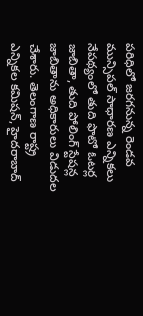పరిధిలో జరగనున్న రెండవ మున్సిపల్ సాధారణ ఎన్నికలు నేపథ్యంలో తుది ఫొటో ఓటర్ల జాబితా, తుది పోలింగ్ స్టేషన్ల జాబితాను అధికారులు విడుదల చేశారు. తెలంగాణ రాష్ట్ర ఎన్నికల కమిషన్, హైదరాబాద్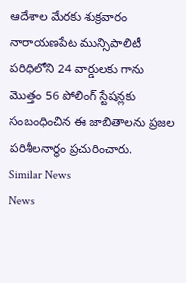ఆదేశాల మేరకు శుక్రవారం నారాయణపేట మున్సిపాలిటీ పరిధిలోని 24 వార్డులకు గాను మొత్తం 56 పోలింగ్ స్టేషన్లకు సంబంధించిన ఈ జాబితాలను ప్రజల పరిశీలనార్థం ప్రచురించారు.
Similar News
News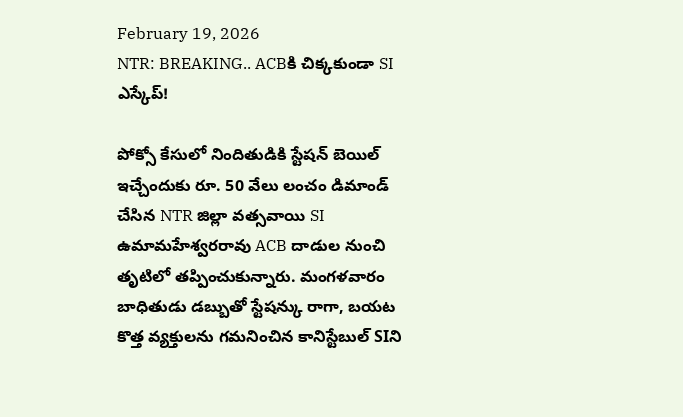February 19, 2026
NTR: BREAKING.. ACBకి చిక్కకుండా SI ఎస్కేప్!

పోక్సో కేసులో నిందితుడికి స్టేషన్ బెయిల్ ఇచ్చేందుకు రూ. 50 వేలు లంచం డిమాండ్ చేసిన NTR జిల్లా వత్సవాయి SI ఉమామహేశ్వరరావు ACB దాడుల నుంచి తృటిలో తప్పించుకున్నారు. మంగళవారం బాధితుడు డబ్బుతో స్టేషన్కు రాగా, బయట కొత్త వ్యక్తులను గమనించిన కానిస్టేబుల్ SIని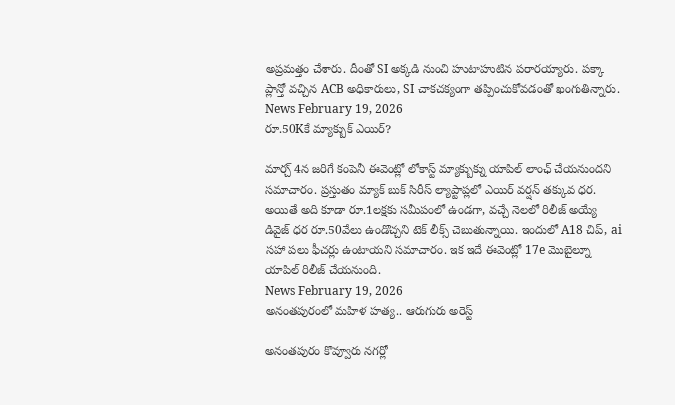అప్రమత్తం చేశారు. దీంతో SI అక్కడి నుంచి హుటాహుటిన పరారయ్యారు. పక్కా ప్లాన్తో వచ్చిన ACB అధికారులు, SI చాకచక్యంగా తప్పించుకోవడంతో ఖంగుతిన్నారు.
News February 19, 2026
రూ.50Kకే మ్యాక్బుక్ ఎయిర్?

మార్చ్ 4న జరిగే కంపెనీ ఈవెంట్లో లోకాస్ట్ మ్యాక్బుక్ను యాపిల్ లాంఛ్ చేయనుందని సమాచారం. ప్రస్తుతం మ్యాక్ బుక్ సిరీస్ ల్యాప్టాప్లలో ఎయిర్ వర్షన్ తక్కువ ధర. అయితే అది కూడా రూ.1లక్షకు సమీపంలో ఉండగా, వచ్చే నెలలో రిలీజ్ అయ్యే డివైజ్ ధర రూ.50వేలు ఉండొచ్చని టెక్ లీక్స్ చెబుతున్నాయి. ఇందులో A18 చిప్, ai సహా పలు ఫీచర్లు ఉంటాయని సమాచారం. ఇక ఇదే ఈవెంట్లో 17e మొబైల్నూ యాపిల్ రిలీజ్ చేయనుంది.
News February 19, 2026
అనంతపురంలో మహిళ హత్య.. ఆరుగురు అరెస్ట్

అనంతపురం కొవ్వూరు నగర్లో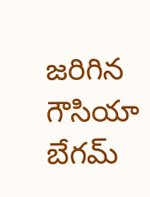జరిగిన గౌసియా బేగమ్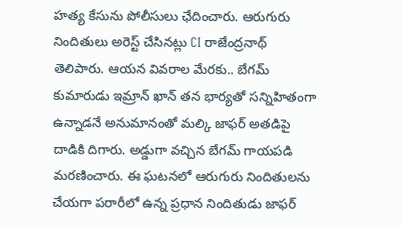హత్య కేసును పోలీసులు ఛేదించారు. ఆరుగురు నిందితులు అరెస్ట్ చేసినట్లు CI రాజేంద్రనాథ్ తెలిపారు. ఆయన వివరాల మేరకు.. బేగమ్ కుమారుడు ఇమ్రాన్ ఖాన్ తన భార్యతో సన్నిహితంగా ఉన్నాడనే అనుమానంతో మల్కి జాఫర్ అతడిపై దాడికి దిగారు. అడ్డుగా వచ్చిన బేగమ్ గాయపడి మరణించారు. ఈ ఘటనలో ఆరుగురు నిందితులను చేయగా పరారీలో ఉన్న ప్రధాన నిందితుడు జాఫర్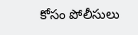కోసం పోలీసులు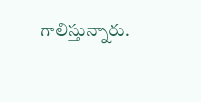గాలిస్తున్నారు.